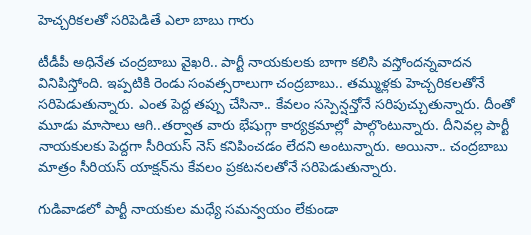హెచ్చరికలతో సరిపెడితే ఎలా బాబు గారు

టీడీపీ అధినేత చంద్ర‌బాబు వైఖ‌రి.. పార్టీ నాయ‌కులకు బాగా క‌లిసి వ‌స్తోంద‌న్న‌వాద‌న వినిపిస్తోంది. ఇప్ప‌టికి రెండు సంవ‌త్స‌రాలుగా చంద్ర‌బాబు.. త‌మ్ముళ్ల‌కు హెచ్చ‌రిక‌ల‌తోనే స‌రిపెడుతున్నారు. ఎంత పెద్ద త‌ప్పు చేసినా.. కేవ‌లం స‌స్పెన్ష‌న్తోనే స‌రిపుచ్చుతున్నారు. దీంతో మూడు మాసాలు ఆగి..త‌ర్వాత వారు భేషుగ్గా కార్య‌క్ర‌మాల్లో పాల్గొంటున్నారు. దీనివ‌ల్ల పార్టీ నాయ‌కుల‌కు పెద్ద‌గా సీరియ‌స్ నెస్ క‌నిపించ‌డం లేద‌ని అంటున్నారు. అయినా.. చంద్ర‌బాబు మాత్రం సీరియ‌స్ యాక్ష‌న్‌ను కేవ‌లం ప్ర‌క‌ట‌న‌ల‌తోనే స‌రిపెడుతున్నారు.

గుడివాడ‌లో పార్టీ నాయ‌కుల మ‌ధ్యే స‌మ‌న్వ‌యం లేకుండా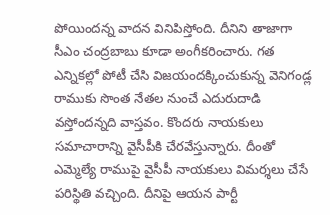పోయింద‌న్న వాద‌న వినిపిస్తోంది. దీనిని తాజాగా సీఎం చంద్ర‌బాబు కూడా అంగీక‌రించారు. గత ఎన్నిక‌ల్లో పోటీ చేసి విజ‌యంద‌క్కించుకున్న వెనిగండ్ల రాముకు సొంత నేత‌ల నుంచే ఎదురుదాడి వ‌స్తోంద‌న్న‌ది వాస్త‌వం. కొంద‌రు నాయ‌కులు స‌మాచారాన్ని వైసీపీకి చేర‌వేస్తున్నారు. దీంతో ఎమ్మెల్యే రాముపై వైసీపీ నాయ‌కులు విమ‌ర్శ‌లు చేసే ప‌రిస్థితి వ‌చ్చింది. దీనిపై ఆయ‌న పార్టీ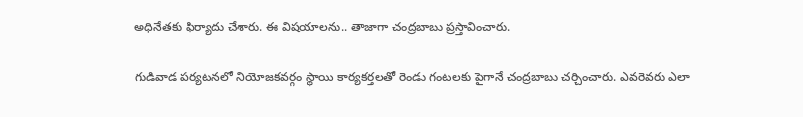అధినేత‌కు ఫిర్యాదు చేశారు. ఈ విష‌యాల‌ను.. తాజాగా చంద్ర‌బాబు ప్ర‌స్తావించారు.

గుడివాడ ప‌ర్య‌ట‌న‌లో నియోజ‌క‌వ‌ర్గం స్థాయి కార్య‌క‌ర్త‌ల‌తో రెండు గంట‌ల‌కు పైగానే చంద్ర‌బాబు చ‌ర్చించారు. ఎవ‌రెవ‌రు ఎలా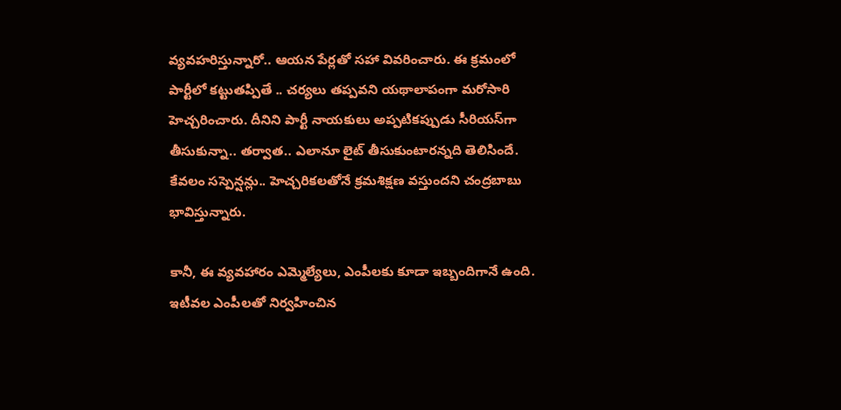వ్య‌వ‌హ‌రిస్తున్నారో.. ఆయ‌న పేర్ల‌తో స‌హా వివ‌రించారు. ఈ క్ర‌మంలో పార్టీలో క‌ట్టుత‌ప్పితే .. చ‌ర్య‌లు త‌ప్ప‌వ‌ని య‌థాలాపంగా మ‌రోసారి హెచ్చ‌రించారు. దీనిని పార్టీ నాయ‌కులు అప్ప‌టిక‌ప్పుడు సీరియ‌స్‌గా తీసుకున్నా.. త‌ర్వాత‌.. ఎలానూ లైట్ తీసుకుంటార‌న్న‌ది తెలిసిందే. కేవ‌లం స‌స్పెన్ష‌న్లు.. హెచ్చ‌రిక‌ల‌తోనే క్ర‌మ‌శిక్ష‌ణ వ‌స్తుంద‌ని చంద్ర‌బాబు భావిస్తున్నారు.

కానీ, ఈ వ్య‌వ‌హారం ఎమ్మెల్యేలు, ఎంపీల‌కు కూడా ఇబ్బందిగానే ఉంది. ఇటీవ‌ల ఎంపీల‌తో నిర్వ‌హించిన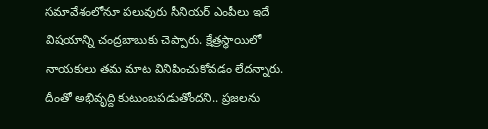స‌మావేశంలోనూ ప‌లువురు సీనియ‌ర్ ఎంపీలు ఇదే విష‌యాన్ని చంద్ర‌బాబుకు చెప్పారు. క్షేత్ర‌స్థాయిలో నాయ‌కులు త‌మ మాట వినిపించుకోవ‌డం లేద‌న్నారు. దీంతో అభివృద్ది కుటుంబ‌ప‌డుతోంద‌ని.. ప్ర‌జ‌ల‌ను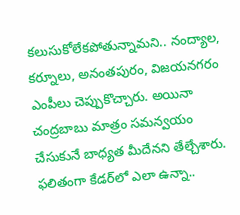క‌లుసుకోలేకపోతున్నామని.. నంద్యాల‌, క‌ర్నూలు, అనంత‌పురం, విజ‌య‌నగ‌రం ఎంపీలు చెప్పుకొచ్చారు. అయినా చంద్ర‌బాబు మాత్రం స‌మ‌న్వ‌యం చేసుకునే బాధ్య‌త మీదేన‌ని తేల్చేశారు. ఫ‌లితంగా కేడ‌ర్‌లో ఎలా ఉన్నా..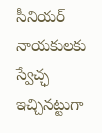సీనియ‌ర్ నాయ‌కులకు స్వేచ్ఛ ఇచ్చిన‌ట్టుగా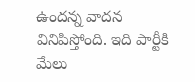ఉంద‌న్న వాద‌న వినిపిస్తోంది. ఇది పార్టీకి మేలు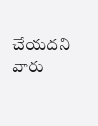చేయ‌ద‌ని వారు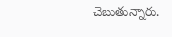చెబుతున్నారు.